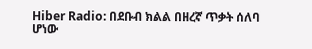Hiber Radio: በደቡብ ክልል በዘረኛ ጥቃት ሰለባ ሆነው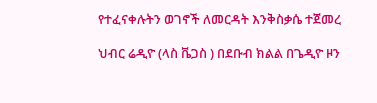የተፈናቀሉትን ወገኖች ለመርዳት እንቅስቃሴ ተጀመረ

ህብር ሬዲዮ (ላስ ቬጋስ ) በደቡብ ክልል በጌዲዮ ዞን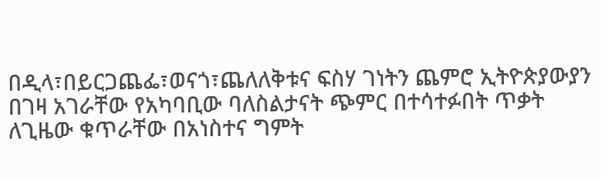በዲላ፣በይርጋጨፌ፣ወናጎ፣ጨለለቅቱና ፍስሃ ገነትን ጨምሮ ኢትዮጵያውያን በገዛ አገራቸው የአካባቢው ባለስልታናት ጭምር በተሳተፉበት ጥቃት ለጊዜው ቁጥራቸው በአነስተና ግምት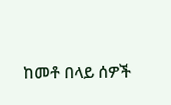ከመቶ በላይ ሰዎች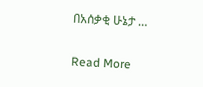በአሰቃቂ ሁኔታ …

Read More